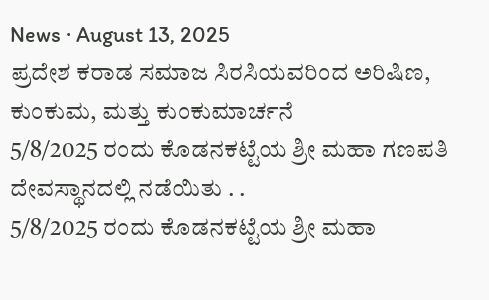News · August 13, 2025
ಪ್ರದೇಶ ಕರಾಡ ಸಮಾಜ ಸಿರಸಿಯವರಿಂದ ಅರಿಷಿಣ, ಕುಂಕುಮ, ಮತ್ತು ಕುಂಕುಮಾರ್ಚನೆ
5/8/2025 ರಂದು ಕೊಡನಕಟ್ಟೆಯ ಶ್ರೀ ಮಹಾ ಗಣಪತಿ ದೇವಸ್ಥಾನದಲ್ಲಿ ನಡೆಯಿತು . .
5/8/2025 ರಂದು ಕೊಡನಕಟ್ಟೆಯ ಶ್ರೀ ಮಹಾ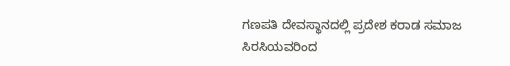ಗಣಪತಿ ದೇವಸ್ಥಾನದಲ್ಲಿ ಪ್ರದೇಶ ಕರಾಡ ಸಮಾಜ ಸಿರಸಿಯವರಿಂದ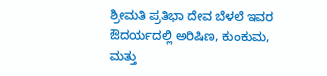ಶ್ರೀಮತಿ ಪ್ರತಿಭಾ ದೇವ ಬೆಳಲೆ ಇವರ ಔದರ್ಯದಲ್ಲಿ ಅರಿಷಿಣ, ಕುಂಕುಮ, ಮತ್ತು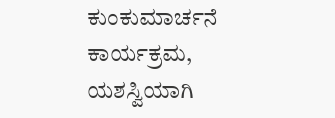ಕುಂಕುಮಾರ್ಚನೆ ಕಾರ್ಯಕ್ರಮ,
ಯಶಸ್ವಿಯಾಗಿ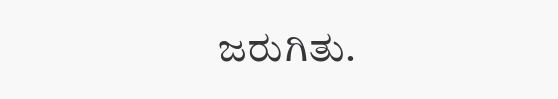ಜರುಗಿತು.